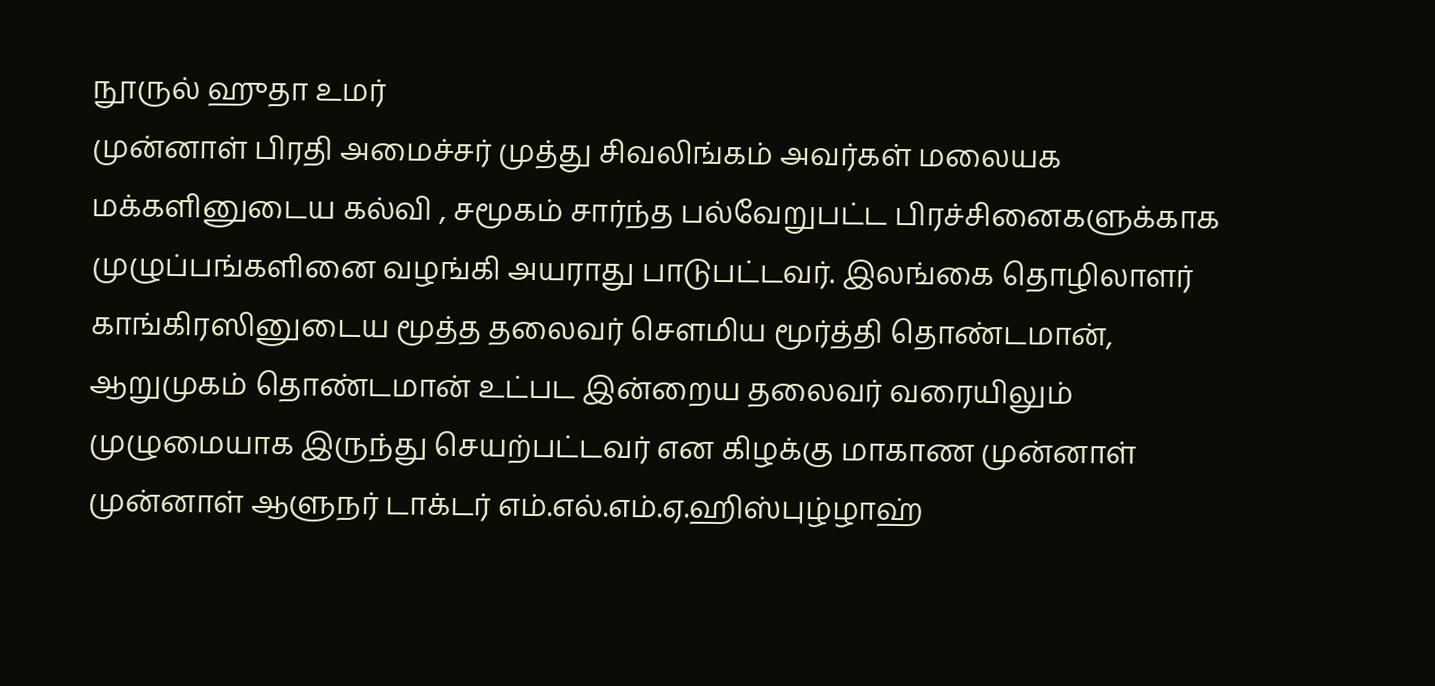நூருல் ஹுதா உமர்
முன்னாள் பிரதி அமைச்சர் முத்து சிவலிங்கம் அவர்கள் மலையக மக்களினுடைய கல்வி , சமூகம் சார்ந்த பல்வேறுபட்ட பிரச்சினைகளுக்காக முழுப்பங்களினை வழங்கி அயராது பாடுபட்டவர். இலங்கை தொழிலாளர் காங்கிரஸினுடைய மூத்த தலைவர் சௌமிய மூர்த்தி தொண்டமான், ஆறுமுகம் தொண்டமான் உட்பட இன்றைய தலைவர் வரையிலும் முழுமையாக இருந்து செயற்பட்டவர் என கிழக்கு மாகாண முன்னாள் முன்னாள் ஆளுநர் டாக்டர் எம்.எல்.எம்.ஏ.ஹிஸ்புழ்ழாஹ்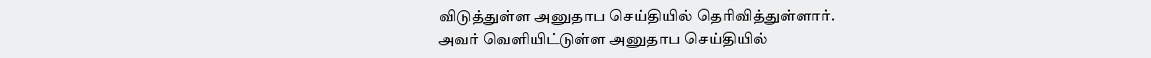விடுத்துள்ள அனுதாப செய்தியில் தெரிவித்துள்ளார்.
அவர் வெளியிட்டுள்ள அனுதாப செய்தியில்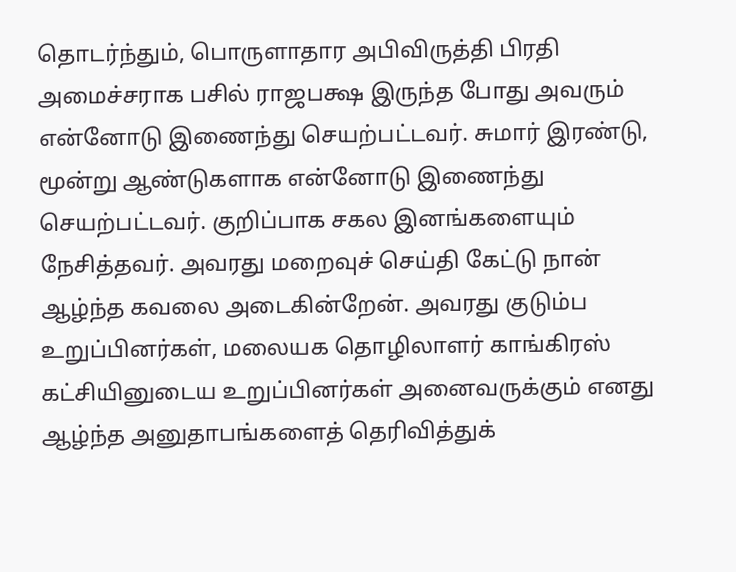தொடர்ந்தும், பொருளாதார அபிவிருத்தி பிரதி அமைச்சராக பசில் ராஜபக்ஷ இருந்த போது அவரும் என்னோடு இணைந்து செயற்பட்டவர். சுமார் இரண்டு, மூன்று ஆண்டுகளாக என்னோடு இணைந்து செயற்பட்டவர். குறிப்பாக சகல இனங்களையும் நேசித்தவர். அவரது மறைவுச் செய்தி கேட்டு நான் ஆழ்ந்த கவலை அடைகின்றேன். அவரது குடும்ப உறுப்பினர்கள், மலையக தொழிலாளர் காங்கிரஸ் கட்சியினுடைய உறுப்பினர்கள் அனைவருக்கும் எனது ஆழ்ந்த அனுதாபங்களைத் தெரிவித்துக்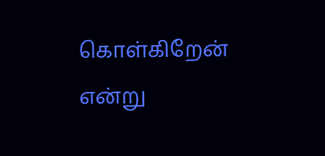கொள்கிறேன் என்று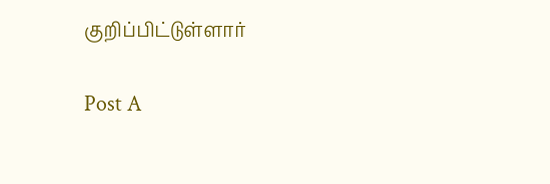குறிப்பிட்டுள்ளார்

Post A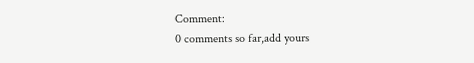Comment:
0 comments so far,add yours